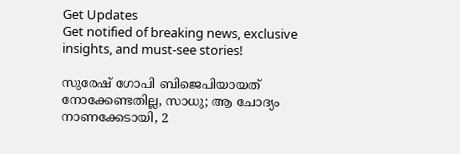Get Updates
Get notified of breaking news, exclusive insights, and must-see stories!

സുരേഷ് ഗോപി ബിജെപിയായത് നോക്കേണ്ടതില്ല, സാധു; ആ ചോദ്യം നാണക്കേടായി, 2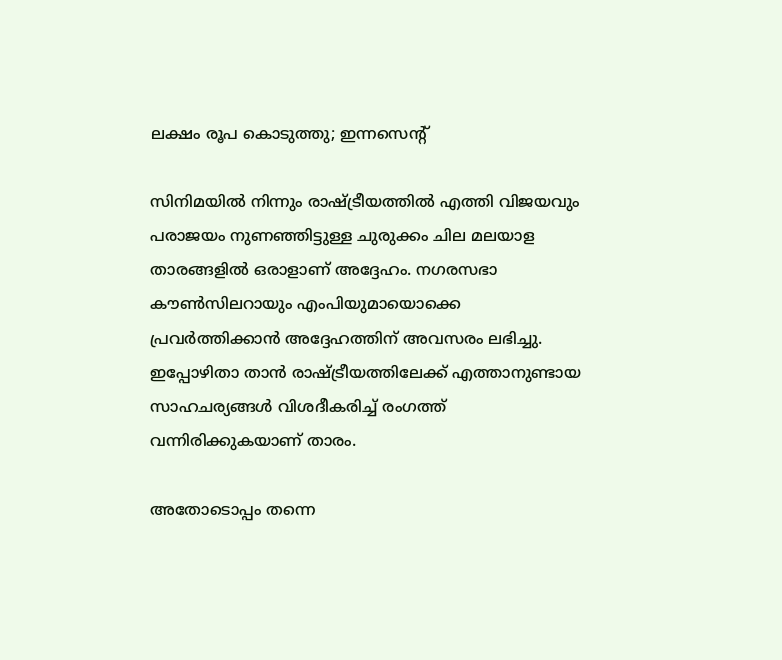ലക്ഷം രൂപ കൊടുത്തു; ഇന്നസെന്റ്

സിനിമയില്‍ നിന്നും രാഷ്ട്രീയത്തില്‍ എത്തി വിജയവും പരാജയം നുണഞ്ഞിട്ടുള്ള ചുരുക്കം ചില മലയാള താരങ്ങളില്‍ ഒരാളാണ് അദ്ദേഹം. നഗരസഭാ കൗണ്‍സിലറായും എംപിയുമായൊക്കെ പ്രവര്‍ത്തിക്കാന്‍ അദ്ദേഹത്തിന് അവസരം ലഭിച്ചു. ഇപ്പോഴിതാ താന്‍ രാഷ്ട്രീയത്തിലേക്ക് എത്താനുണ്ടായ സാഹചര്യങ്ങള്‍ വിശദീകരിച്ച് രംഗത്ത് വന്നിരിക്കുകയാണ് താരം.

അതോടൊപ്പം തന്നെ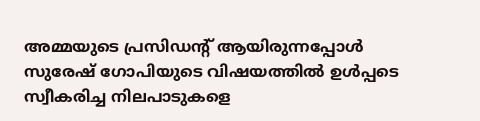അമ്മയുടെ പ്രസിഡന്റ് ആയിരുന്നപ്പോള്‍ സുരേഷ് ഗോപിയുടെ വിഷയത്തില്‍ ഉള്‍പ്പടെ സ്വീകരിച്ച നിലപാടുകളെ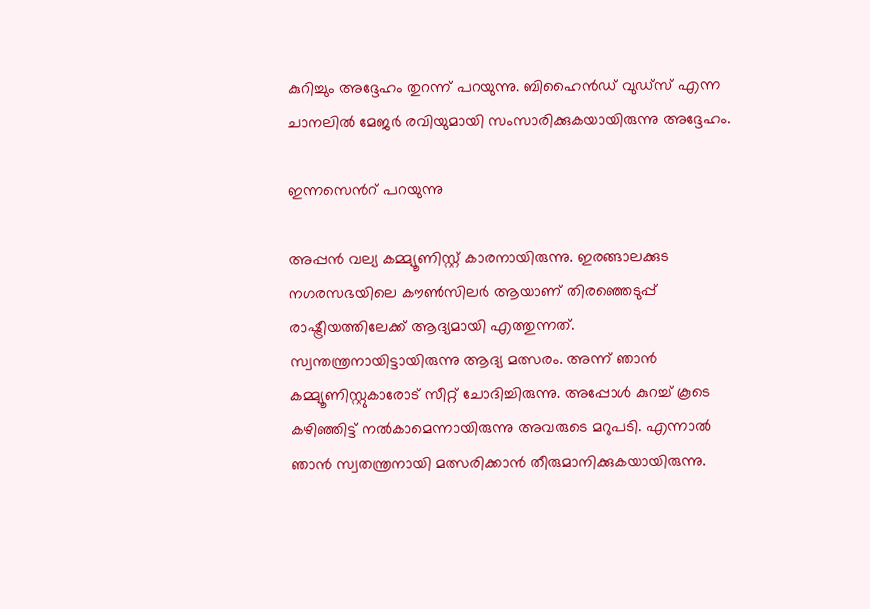കുറിച്ചും അദ്ദേഹം തുറന്ന് പറ‍യുന്നു. ബിഹൈന്‍ഡ് വുഡ്സ് എന്ന ചാനലില്‍ മേജര്‍ രവിയുമായി സംസാരിക്കുകയായിരുന്നു അദ്ദേഹം.

ഇന്നസെന്‍റ് പറയുന്നു

അപ്പന്‍ വല്യ കമ്മ്യൂണിസ്റ്റ് കാരനായിരുന്നു. ഇരങ്ങാലക്കുട നഗരസഭയിലെ കൗണ്‍സിലര്‍ ആയാണ് തിരഞ്ഞെടുപ്പ് രാഷ്ട്രീയത്തിലേക്ക് ആദ്യമായി എത്തുന്നത്. സ്വന്തന്ത്രനായിട്ടായിരുന്നു ആദ്യ മത്സരം. അന്ന് ഞാന്‍ കമ്മ്യൂണിസ്റ്റുകാരോട് സീറ്റ് ചോദിച്ചിരുന്നു. അപ്പോള്‍ കുറച്ച് കൂടെ കഴിഞ്ഞിട്ട് നല്‍കാമെന്നായിരുന്നു അവരുടെ മറുപടി. എന്നാല്‍ ഞാന്‍ സ്വതന്ത്രനായി മത്സരിക്കാന്‍ തീരുമാനിക്കുകയായിരുന്നു.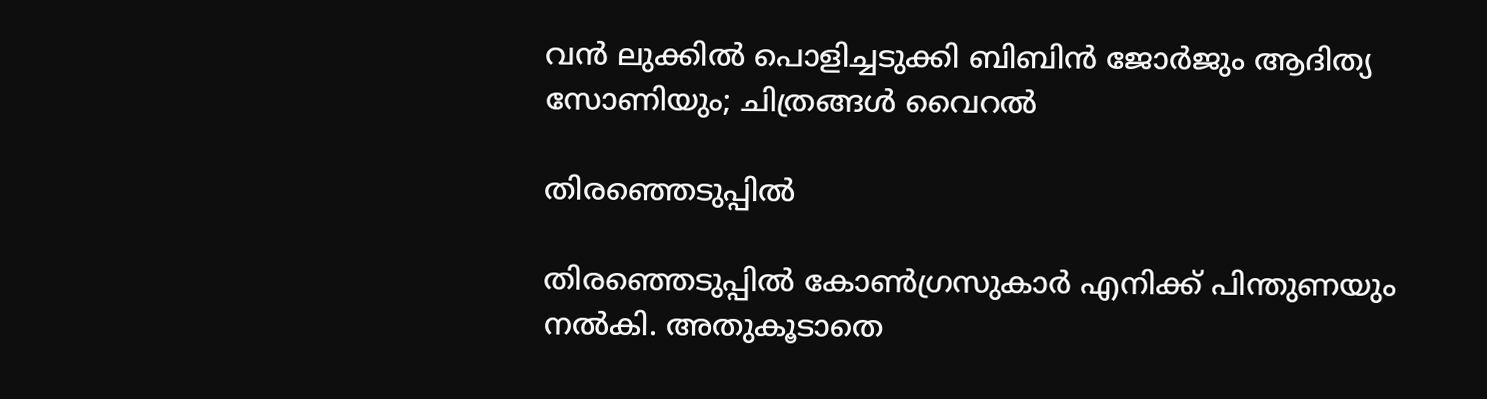വന്‍ ലുക്കില്‍ പൊളിച്ചടുക്കി ബിബിന്‍ ജോര്‍ജും ആദിത്യ സോണിയും; ചിത്രങ്ങള്‍ വൈറല്‍

തിരഞ്ഞെടുപ്പില്‍

തിരഞ്ഞെടുപ്പില്‍ കോണ്‍ഗ്രസുകാര്‍ എനിക്ക് പിന്തുണയും നല്‍കി. അതുകൂടാതെ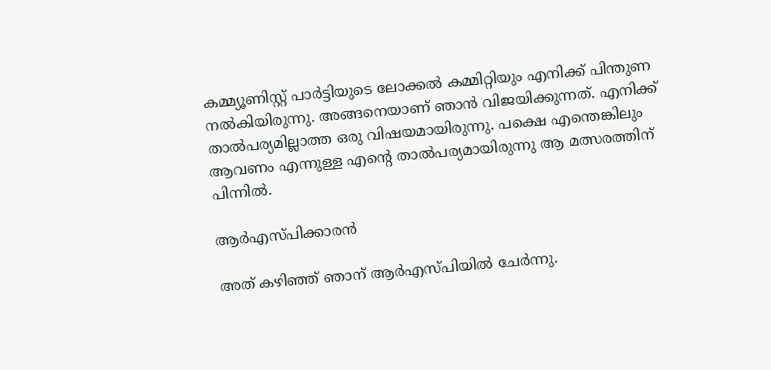കമ്മ്യൂണിസ്റ്റ് പാര്‍ട്ടിയുടെ ലോക്കല്‍ കമ്മിറ്റിയും എനിക്ക് പിന്തുണ നല്‍കിയിരുന്നു. അങ്ങനെയാണ് ഞാന്‍ വിജയിക്കുന്നത്. എനിക്ക് താല്‍പര്യമില്ലാത്ത ഒരു വിഷയമായിരുന്നു. പക്ഷെ എന്തെങ്കിലും ആവണം എന്നുള്ള എന്റെ താല്‍പര്യമായിരുന്നു ആ മത്സരത്തിന് പിന്നില്‍.

ആര്‍എസ്പിക്കാരന്‍

അത് കഴിഞ്ഞ് ഞാന‍് ആര്‍എസ്പിയില്‍ ചേര്‍ന്നു.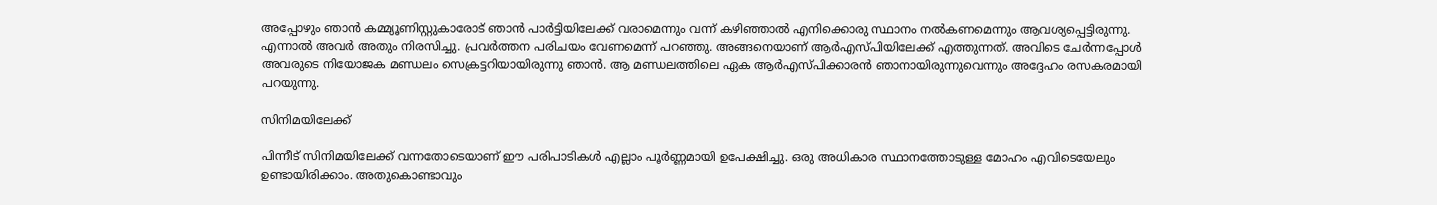അപ്പോഴും ഞാന്‍ കമ്മ്യൂണിസ്റ്റുകാരോട് ഞാന്‍ പാര്‍ട്ടിയിലേക്ക് വരാമെന്നും വന്ന് കഴിഞ്ഞാല്‍ എനിക്കൊരു സ്ഥാനം നല്‍കണമെന്നും ആവശ്യപ്പെട്ടിരുന്നു. എന്നാല്‍ അവര്‍ അതും നിരസിച്ചു. പ്രവര്‍ത്തന പരിചയം വേണമെന്ന് പറഞ്ഞു. അങ്ങനെയാണ് ആര്‍എസ്പിയിലേക്ക് എത്തുന്നത്. അവിടെ ചേര്‍ന്നപ്പോള്‍ അവരുടെ നിയോജക മണ്ഡലം സെക്രട്ടറിയായിരുന്നു ഞാന്‍. ആ മണ്ഡലത്തിലെ ഏക ആര്‍എസ്പിക്കാരന്‍ ഞാനായിരുന്നുവെന്നും അദ്ദേഹം രസകരമായി പറയുന്നു.

സിനിമയിലേക്ക്

പിന്നീട് സിനിമയിലേക്ക് വന്നതോടെയാണ് ഈ പരിപാടികള്‍ എല്ലാം പൂര്‍ണ്ണമായി ഉപേക്ഷിച്ചു. ഒരു അധികാര സ്ഥാനത്തോടുള്ള മോഹം എവിടെയേലും ഉണ്ടായിരിക്കാം. അതുകൊണ്ടാവും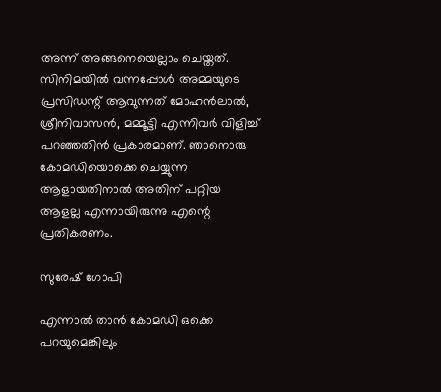അന്ന് അങ്ങനെയെല്ലാം ചെയ്തത്. സിനിമയില്‍ വന്നപ്പോള്‍ അമ്മയുടെ പ്രസിഡന്റ് ആവുന്നത് മോഹന്‍ലാല്‍, ശ്രീനിവാസന്‍, മമ്മൂട്ടി എന്നിവര്‍ വിളിച്ച് പറഞ്ഞതിന്‍ പ്രകാരമാണ്. ഞാനൊരു കോമഡിയൊക്കെ ചെയ്യുന്ന ആളായതിനാല്‍ അതിന് പറ്റിയ ആളല്ല എന്നായിരുന്നു എന്റെ പ്രതികരണം.

സുരേഷ് ഗോപി

എന്നാല്‍ താന്‍ കോമഡി ഒക്കെ പറയുമെങ്കിലും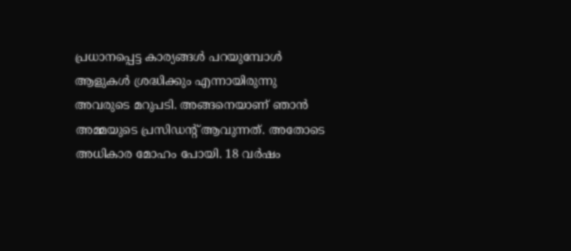പ്രധാനപ്പെട്ട കാര്യങ്ങള്‍ പറയുമ്പോള്‍ ആളുകള്‍ ശ്രദ്ധിക്കും എന്നായിരുന്നു അവരുടെ മറുപടി. അങ്ങനെയാണ് ഞാന്‍ അമ്മയുടെ പ്രസിഡന്റ് ആവുന്നത്. അതോടെ അധികാര മോഹം പോയി. 18 വര്‍ഷം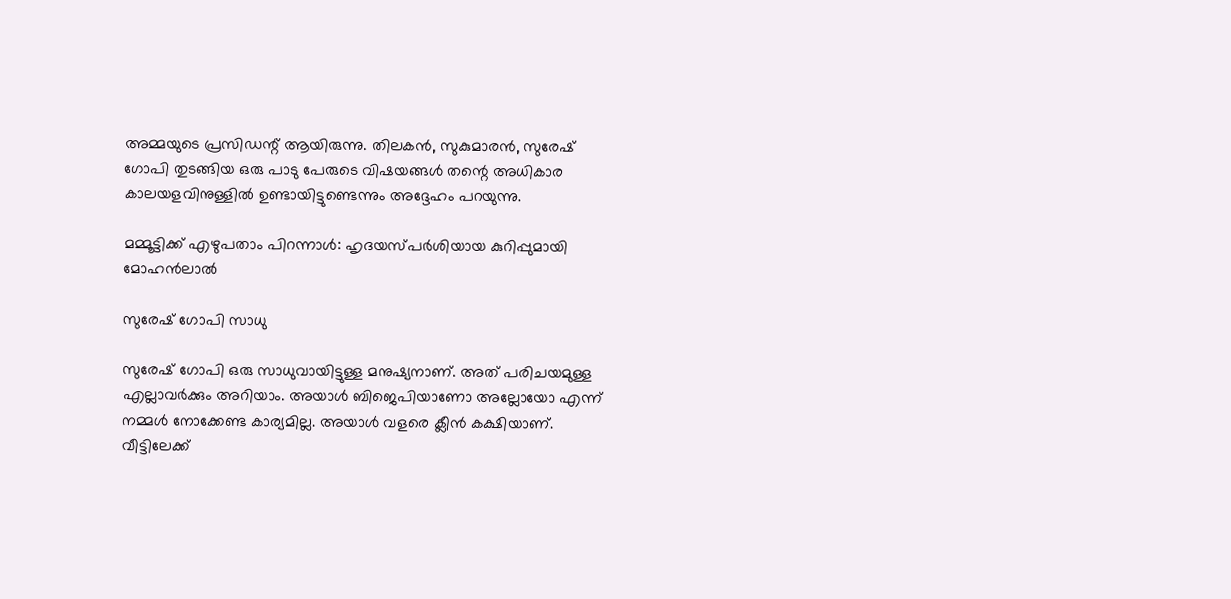അമ്മയുടെ പ്രസിഡന്റ് ആയിരുന്നു. തിലകന്‍, സുകുമാരന്‍, സുരേഷ് ഗോപി തുടങ്ങിയ ഒരു പാടു പേരുടെ വിഷയങ്ങള്‍ തന്റെ അധികാര കാലയളവിനുള്ളില്‍ ഉണ്ടായിട്ടുണ്ടെന്നും അദ്ദേഹം പറയുന്നു.

മമ്മൂട്ടിക്ക് എഴുപതാം പിറന്നാള്‍: ഹൃദയസ്പര്‍ശിയായ കുറിപ്പുമായി മോഹന്‍ലാല്‍

സുരേഷ് ഗോപി സാധു

സുരേഷ് ഗോപി ഒരു സാധുവായിട്ടുള്ള മനുഷ്യനാണ്. അത് പരിചയമുള്ള എല്ലാവര്‍ക്കും അറിയാം. അയാള്‍ ബിജെപിയാണോ അല്ലോയോ എന്ന് നമ്മള്‍ നോക്കേണ്ട കാര്യമില്ല. അയാള്‍ വളരെ ക്ലീന്‍ കക്ഷിയാണ്. വീട്ടിലേക്ക്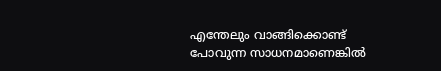എന്തേലും വാങ്ങിക്കൊണ്ട് പോവുന്ന സാധനമാണെങ്കില്‍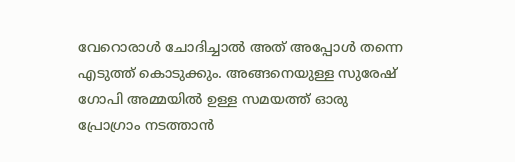വേറൊരാള്‍ ചോദിച്ചാല്‍ അത് അപ്പോള്‍ തന്നെ എടുത്ത് കൊടുക്കും. അങ്ങനെയുള്ള സുരേഷ് ഗോപി അമ്മയില്‍ ഉള്ള സമയത്ത് ഓരു പ്രോഗ്രാം നടത്താന്‍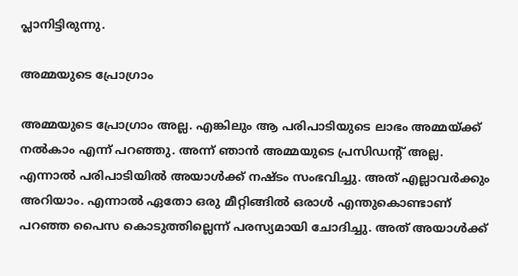പ്ലാനിട്ടിരുന്നു.

അമ്മയുടെ പ്രോഗ്രാം

അമ്മയുടെ പ്രോഗ്രാം അല്ല. എങ്കിലും ആ പരിപാടിയുടെ ലാഭം അമ്മയ്ക്ക് നല്‍കാം എന്ന് പറഞ്ഞു. അന്ന് ഞാന്‍ അമ്മയുടെ പ്രസിഡന്റ് അല്ല. എന്നാല്‍ പരിപാടിയില്‍ അയാള്‍ക്ക് നഷ്ടം സംഭവിച്ചു. അത് എല്ലാവര്‍ക്കും അറിയാം. എന്നാല്‍ ഏതോ ഒരു മീറ്റിങ്ങില്‍ ഒരാള്‍ എന്തുകൊണ്ടാണ് പറഞ്ഞ പൈസ കൊടുത്തില്ലെന്ന് പരസ്യമായി ചോദിച്ചു. അത് അയാള്‍ക്ക്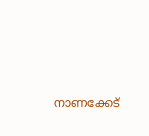നാണക്കേട്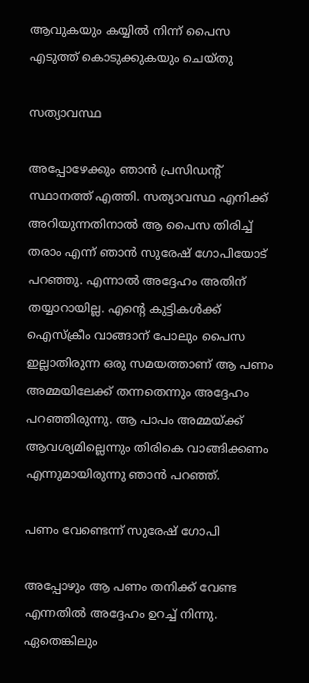ആവുകയും കയ്യില്‍ നിന്ന് പൈസ എടുത്ത് കൊടുക്കുകയും ചെയ്തു

സത്യാവസ്ഥ

അപ്പോഴേക്കും ഞാന്‍ പ്രസിഡന്റ് സ്ഥാനത്ത് എത്തി. സത്യാവസ്ഥ എനിക്ക് അറിയുന്നതിനാല്‍ ആ പൈസ തിരിച്ച് തരാം എന്ന് ഞാന്‍ സുരേഷ് ഗോപിയോട് പറഞ്ഞു. എന്നാല്‍ അദ്ദേഹം അതിന് തയ്യാറായില്ല. എന്റെ കുട്ടികള്‍ക്ക് ഐസ്ക്രീം വാങ്ങാന‍് പോലും പൈസ ഇല്ലാതിരുന്ന ഒരു സമയത്താണ് ആ പണം അമ്മയിലേക്ക് തന്നതെന്നും അദ്ദേഹം പറഞ്ഞിരുന്നു. ആ പാപം അമ്മയ്ക്ക് ആവശ്യമില്ലെന്നും തിരികെ വാങ്ങിക്കണം എന്നുമായിരുന്നു ഞാന്‍ പറഞ്ഞ്.

പണം വേണ്ടെന്ന് സുരേഷ് ഗോപി

അപ്പോഴും ആ പണം തനിക്ക് വേണ്ട എന്നതില്‍ അദ്ദേഹം ഉറച്ച് നിന്നു. ഏതെങ്കിലും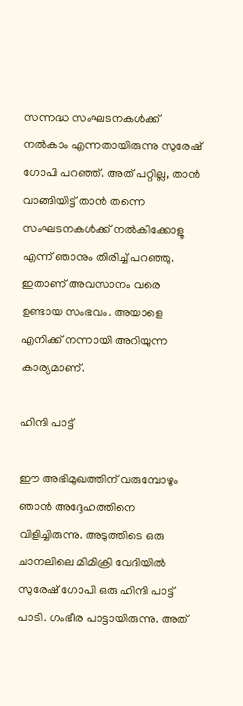സന്നദ്ധ സംഘടനകള്‍ക്ക് നല്‍കാം എന്നതായിരുന്നു സുരേഷ് ഗോപി പറഞ്ഞ്. അത് പറ്റില്ല, താന്‍ വാങ്ങിയിട്ട് താന്‍ തന്നെ സംഘടനകള്‍ക്ക് നല്‍കിക്കോളൂ എന്ന് ഞാനും തിരിച്ച് പറഞ്ഞു. ഇതാണ് അവസാനം വരെ ഉണ്ടായ സംഭവം. അയാളെ എനിക്ക് നന്നായി അറിയുന്ന കാര്യമാണ്.

ഹിന്ദി പാട്ട്

ഈ അഭിമുഖത്തിന് വരുമ്പോഴും ഞാന്‍ അദ്ദേഹത്തിനെ വിളിച്ചിരുന്നു. അടുത്തിടെ ഒരു ചാനലിലെ മിമിക്രി വേദിയില്‍ സുരേഷ് ഗോപി ഒരു ഹിന്ദി പാട്ട് പാടി. ഗംഭീര പാട്ടായിരുന്നു. അത്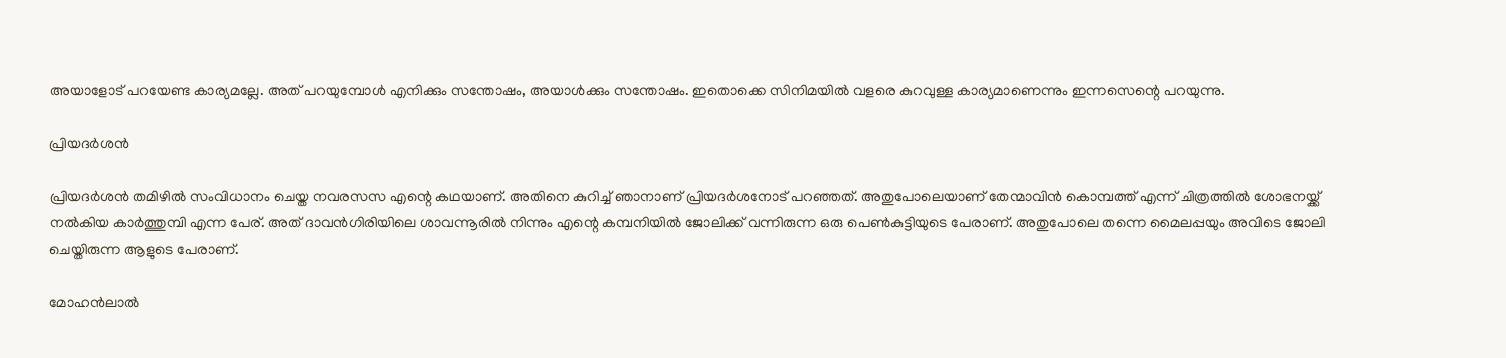അയാളോട് പറയേണ്ട കാര്യമല്ലേ. അത് പറയുമ്പോള്‍ എനിക്കും സന്തോഷം, അയാള്‍ക്കും സന്തോഷം. ഇതൊക്കെ സിനിമയില്‍ വളരെ കുറവുള്ള കാര്യമാണെന്നും ഇന്നസെന്റെ പറയുന്നു.

പ്രിയദര്‍ശന്‍

പ്രിയദര്‍ശന്‍ തമിഴില്‍ സംവിധാനം ചെയ്ത നവരസസ എന്റെ കഥയാണ്. അതിനെ കുറിച്ച് ഞാനാണ് പ്രിയദര്‍ശനോട് പറഞ്ഞത്. അതുപോലെയാണ് തേന്മാവിന്‍ കൊമ്പത്ത് എന്ന് ചിത്രത്തില്‍ ശോഭനയ്ക്ക് നല്‍കിയ കാര്‍ത്തുമ്പി എന്ന പേര്. അത് ദാവന്‍ഗിരിയിലെ ശാവന്നൂരില്‍ നിന്നും എന്റെ കമ്പനിയില്‍ ജോലിക്ക് വന്നിരുന്ന ഒരു പെണ്‍കുട്ടിയുടെ പേരാണ്. അതുപോലെ തന്നെ മൈലപ്പയും അവിടെ ജോലി ചെയ്തിരുന്ന ആളുടെ പേരാണ്.

മോഹന്‍ലാല്‍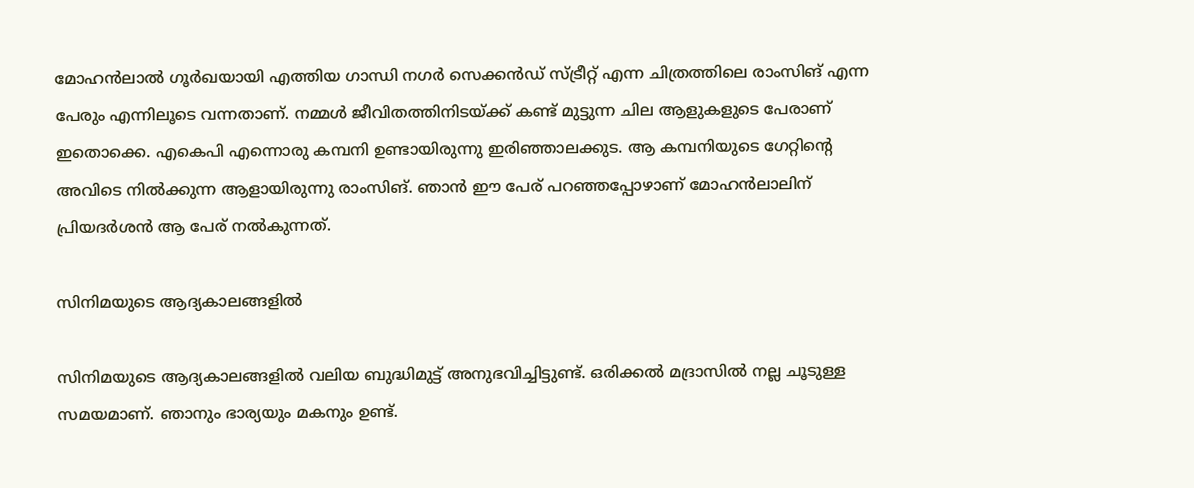മോഹന്‍ലാല്‍ ഗൂര്‍ഖയായി എത്തിയ ഗാന്ധി നഗര്‍ സെക്കന്‍ഡ് സ്ട്രീറ്റ് എന്ന ചിത്രത്തിലെ രാംസിങ് എന്ന പേരും എന്നിലൂടെ വന്നതാണ്. നമ്മള്‍ ജീവിതത്തിനിടയ്ക്ക് കണ്ട് മുട്ടുന്ന ചില ആളുകളുടെ പേരാണ് ഇതൊക്കെ. എകെപി എന്നൊരു കമ്പനി ഉണ്ടായിരുന്നു ഇരിഞ്ഞാലക്കുട. ആ കമ്പനിയുടെ ഗേറ്റിന്‍റെ അവിടെ നില്‍ക്കുന്ന ആളായിരുന്നു രാംസിങ്. ഞാന്‍ ഈ പേര് പറഞ്ഞപ്പോഴാണ് മോഹന്‍ലാലിന് പ്രിയദര്‍ശന്‍ ആ പേര് നല്‍കുന്നത്.

സിനിമയുടെ ആദ്യകാലങ്ങളില്‍

സിനിമയുടെ ആദ്യകാലങ്ങളില്‍ വലിയ ബുദ്ധിമുട്ട് അനുഭവിച്ചിട്ടുണ്ട്. ഒരിക്കല്‍ മദ്രാസില്‍ നല്ല ചൂടുള്ള സമയമാണ്. ഞാനും ഭാര്യയും മകനും ഉണ്ട്.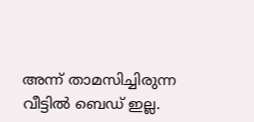അന്ന് താമസിച്ചിരുന്ന വീട്ടില്‍ ബെഡ് ഇല്ല.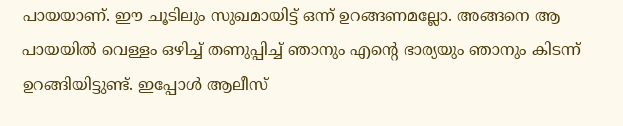പായയാണ്. ഈ ചൂടിലും സുഖമായിട്ട് ഒന്ന് ഉറങ്ങണമല്ലോ. അങ്ങനെ ആ പായയില്‍ വെള്ളം ഒഴിച്ച് തണുപ്പിച്ച് ഞാനും എന്‍റെ ഭാര്യയും ഞാനും കിടന്ന് ഉറങ്ങിയിട്ടുണ്ട്. ഇപ്പോള്‍ ആലീസ്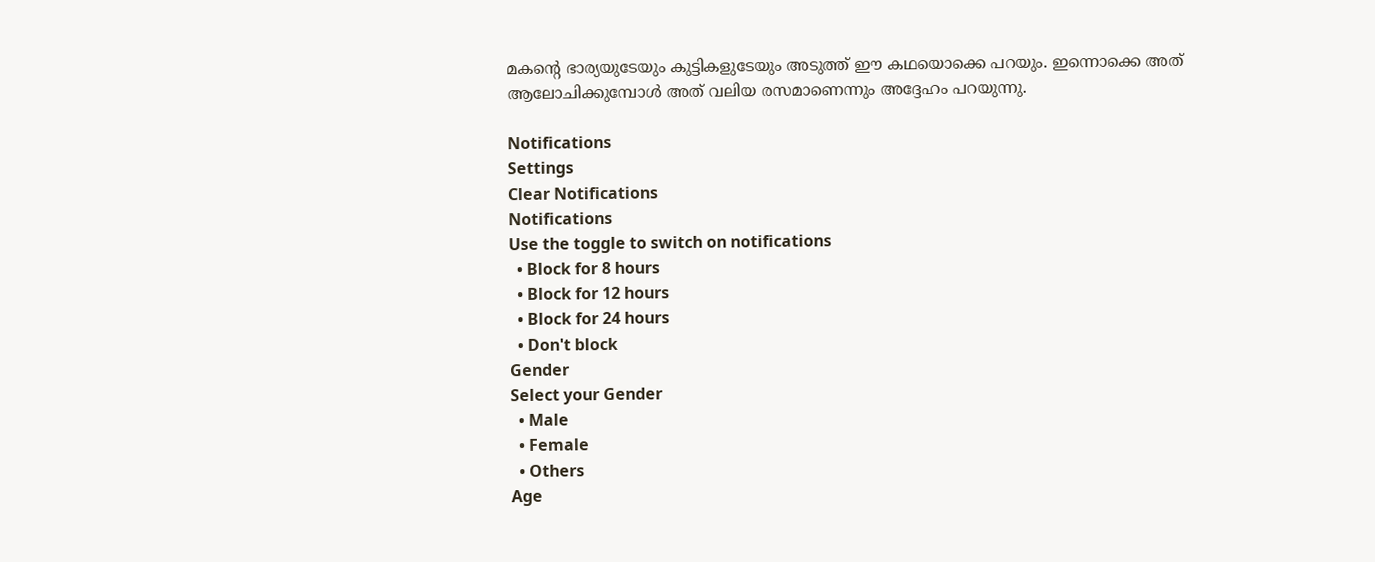മകന്റെ ഭാര്യയുടേയും കുട്ടികളുടേയും അടുത്ത് ഈ കഥയൊക്കെ പറയും. ഇന്നൊക്കെ അത് ആലോചിക്കുമ്പോള്‍ അത് വലിയ രസമാണെന്നും അദ്ദേഹം പറയുന്നു.

Notifications
Settings
Clear Notifications
Notifications
Use the toggle to switch on notifications
  • Block for 8 hours
  • Block for 12 hours
  • Block for 24 hours
  • Don't block
Gender
Select your Gender
  • Male
  • Female
  • Others
Age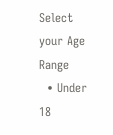Select your Age Range
  • Under 18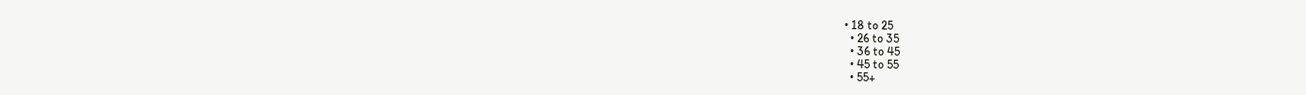• 18 to 25
  • 26 to 35
  • 36 to 45
  • 45 to 55
  • 55+